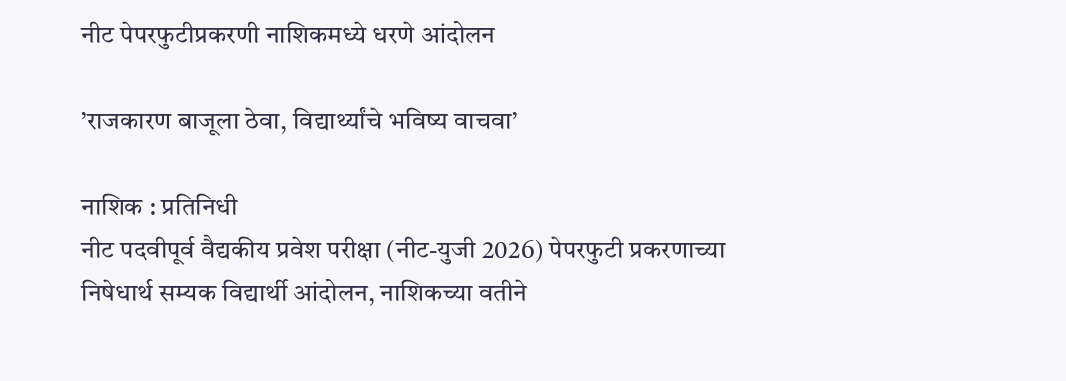नीट पेपरफुटीप्रकरणी नाशिकमध्ये धरणे आंदोलन

’राजकारण बाजूला ठेवा, विद्यार्थ्यांचे भविष्य वाचवा’

नाशिक : प्रतिनिधी
नीट पदवीपूर्व वैद्यकीय प्रवेश परीक्षा (नीट-युजी 2026) पेपरफुटी प्रकरणाच्या निषेधार्थ सम्यक विद्यार्थी आंदोलन, नाशिकच्या वतीने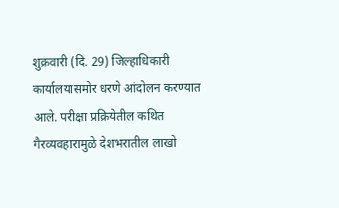शुक्रवारी (दि. 29) जिल्हाधिकारी कार्यालयासमोर धरणे आंदोलन करण्यात आले. परीक्षा प्रक्रियेतील कथित गैरव्यवहारामुळे देशभरातील लाखो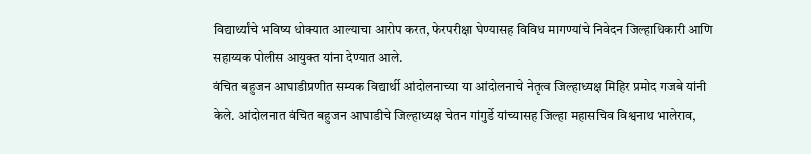विद्यार्थ्यांचे भविष्य धोक्यात आल्याचा आरोप करत, फेरपरीक्षा घेण्यासह विविध मागण्यांचे निवेदन जिल्हाधिकारी आणि सहाय्यक पोलीस आयुक्त यांना देण्यात आले.
वंचित बहुजन आघाडीप्रणीत सम्यक विद्यार्थी आंदोलनाच्या या आंदोलनाचे नेतृत्व जिल्हाध्यक्ष मिहिर प्रमोद गजबे यांनी केले. आंदोलनात वंचित बहुजन आघाडीचे जिल्हाध्यक्ष चेतन गांगुर्डे यांच्यासह जिल्हा महासचिव विश्वनाथ भालेराव,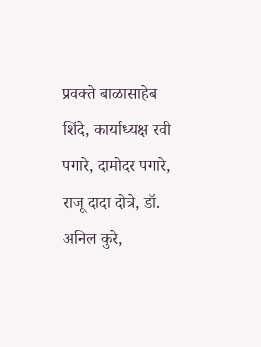प्रवक्ते बाळासाहेब शिंदे, कार्याध्यक्ष रवी पगारे, दामोदर पगारे, राजू दादा दोत्रे, डॉ. अनिल कुरे,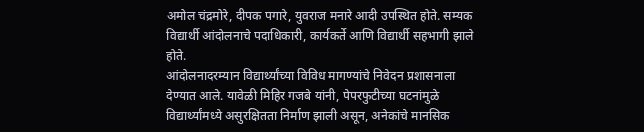अमोल चंद्रमोरे, दीपक पगारे, युवराज मनारे आदी उपस्थित होते. सम्यक विद्यार्थी आंदोलनाचे पदाधिकारी, कार्यकर्ते आणि विद्यार्थी सहभागी झाले होते.
आंदोलनादरम्यान विद्यार्थ्यांच्या विविध मागण्यांचे निवेदन प्रशासनाला देण्यात आले. यावेळी मिहिर गजबे यांनी, पेपरफुटीच्या घटनांमुळे विद्यार्थ्यांमध्ये असुरक्षितता निर्माण झाली असून, अनेकांचे मानसिक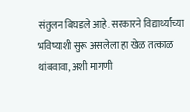संतुलन बिघडले आहे. सरकारने विद्यार्थ्यांच्या भविष्याशी सुरू असलेला हा खेळ तत्काळ थांबवावा, अशी मागणी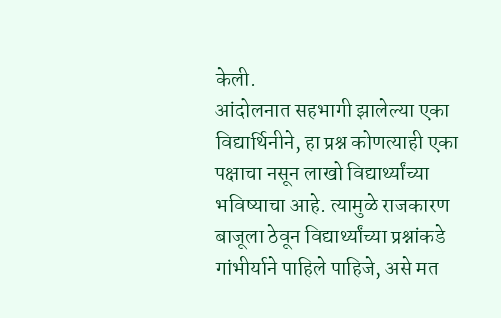केली.
आंदोलनात सहभागी झालेल्या एका विद्यार्थिनीने, हा प्रश्न कोणत्याही एका पक्षाचा नसून लाखो विद्यार्थ्यांच्या भविष्याचा आहे. त्यामुळे राजकारण बाजूला ठेवून विद्यार्थ्यांच्या प्रश्नांकडे गांभीर्याने पाहिले पाहिजे, असे मत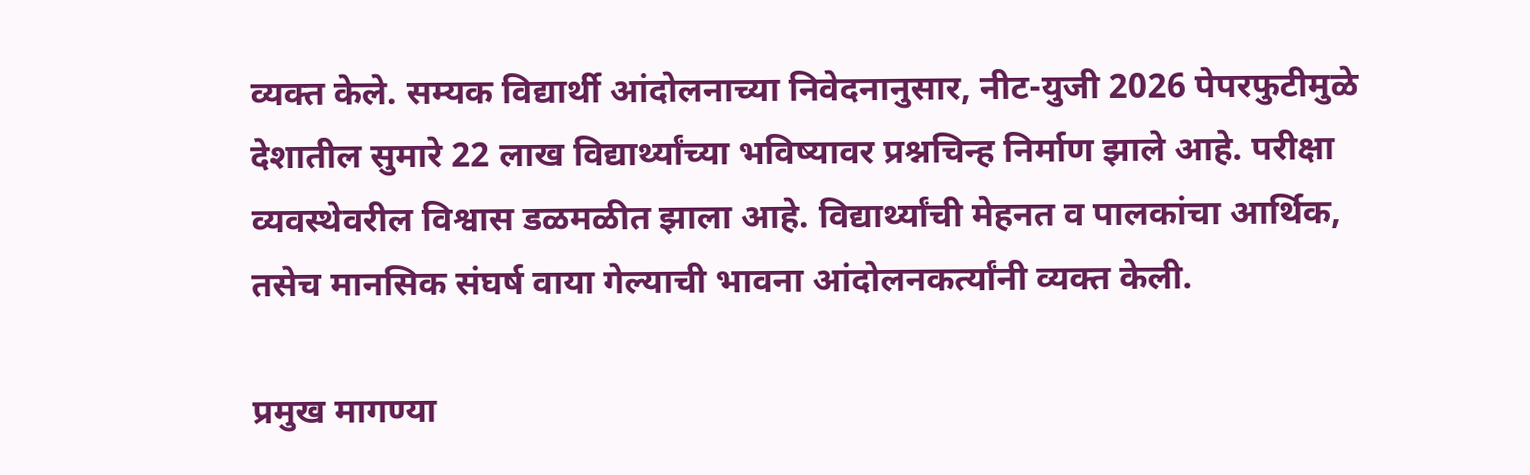व्यक्त केले. सम्यक विद्यार्थी आंदोलनाच्या निवेदनानुसार, नीट-युजी 2026 पेपरफुटीमुळे देशातील सुमारे 22 लाख विद्यार्थ्यांच्या भविष्यावर प्रश्नचिन्ह निर्माण झाले आहे. परीक्षा व्यवस्थेवरील विश्वास डळमळीत झाला आहे. विद्यार्थ्यांची मेहनत व पालकांचा आर्थिक, तसेच मानसिक संघर्ष वाया गेल्याची भावना आंदोलनकर्त्यांनी व्यक्त केली.

प्रमुख मागण्या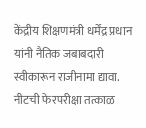केंद्रीय शिक्षणमंत्री धर्मेंद्र प्रधान यांनी नैतिक जबाबदारी स्वीकारून राजीनामा द्यावा.
नीटची फेरपरीक्षा तत्काळ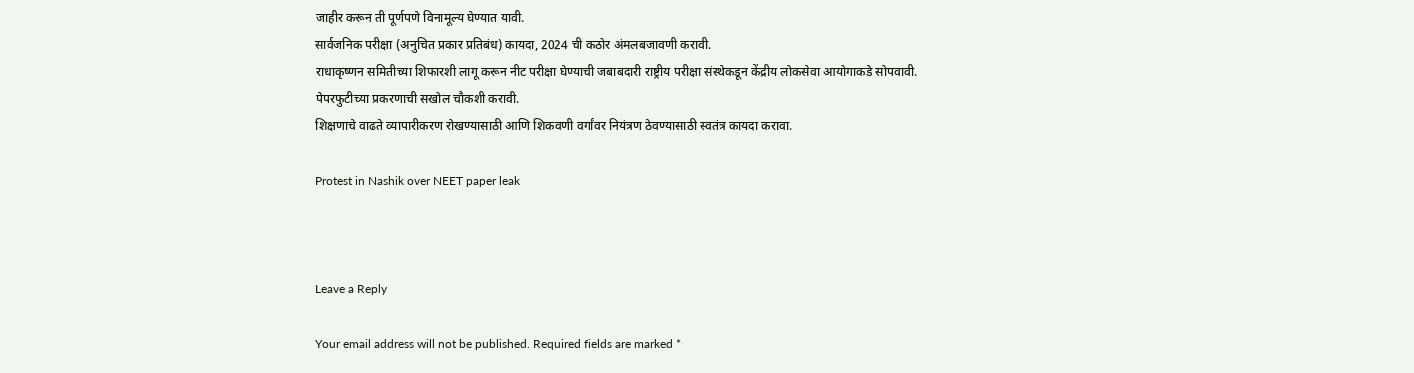जाहीर करून ती पूर्णपणे विनामूल्य घेण्यात यावी.
सार्वजनिक परीक्षा (अनुचित प्रकार प्रतिबंध) कायदा, 2024 ची कठोर अंमलबजावणी करावी.
राधाकृष्णन समितीच्या शिफारशी लागू करून नीट परीक्षा घेण्याची जबाबदारी राष्ट्रीय परीक्षा संस्थेकडून केंद्रीय लोकसेवा आयोगाकडे सोपवावी.
पेपरफुटीच्या प्रकरणाची सखोल चौकशी करावी.
शिक्षणाचे वाढते व्यापारीकरण रोखण्यासाठी आणि शिकवणी वर्गांवर नियंत्रण ठेवण्यासाठी स्वतंत्र कायदा करावा.

Protest in Nashik over NEET paper leak



Leave a Reply

Your email address will not be published. Required fields are marked *